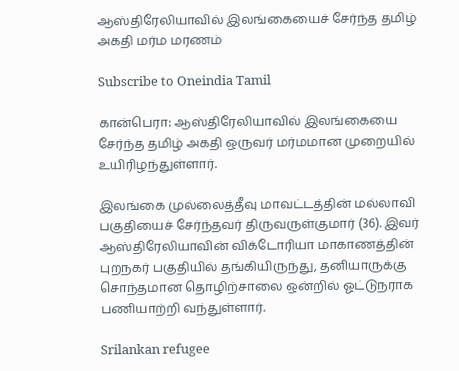ஆஸ்திரேலியாவில் இலங்கையைச் சேர்ந்த தமிழ் அகதி மர்ம மரணம்

Subscribe to Oneindia Tamil

கான்பெரா: ஆஸ்திரேலியாவில் இலங்கையை சேர்ந்த தமிழ் அகதி ஒருவர் மர்மமான முறையில் உயிரிழந்துள்ளார்.

இலங்கை முல்லைத்தீவு மாவட்டத்தின் மல்லாவி பகுதியைச் சேர்ந்தவர் திருவருள்குமார் (36). இவர் ஆஸ்திரேலியாவின் விக்டோரியா மாகாணத்தின் புறநகர் பகுதியில் தங்கியிருந்து, தனியாருக்கு சொந்தமான தொழிற்சாலை ஒன்றில் ஓட்டுநராக பணியாற்றி வந்துள்ளார்.

Srilankan refugee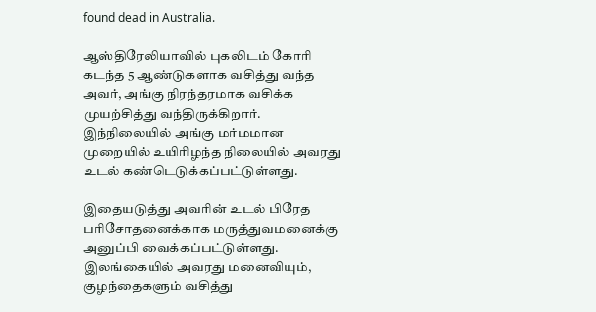found dead in Australia.

ஆஸ்திரேலியாவில் புகலிடம் கோரி கடந்த 5 ஆண்டுகளாக வசித்து வந்த அவர், அங்கு நிரந்தரமாக வசிக்க முயற்சித்து வந்திருக்கிறார். இந்நிலையில் அங்கு மர்மமான முறையில் உயிரிழந்த நிலையில் அவரது உடல் கண்டெடுக்கப்பட்டுள்ளது.

இதையடுத்து அவரின் உடல் பிரேத பரிசோதனைக்காக மருத்துவமனைக்கு அனுப்பி வைக்கப்பட்டுள்ளது. இலங்கையில் அவரது மனைவியும், குழந்தைகளும் வசித்து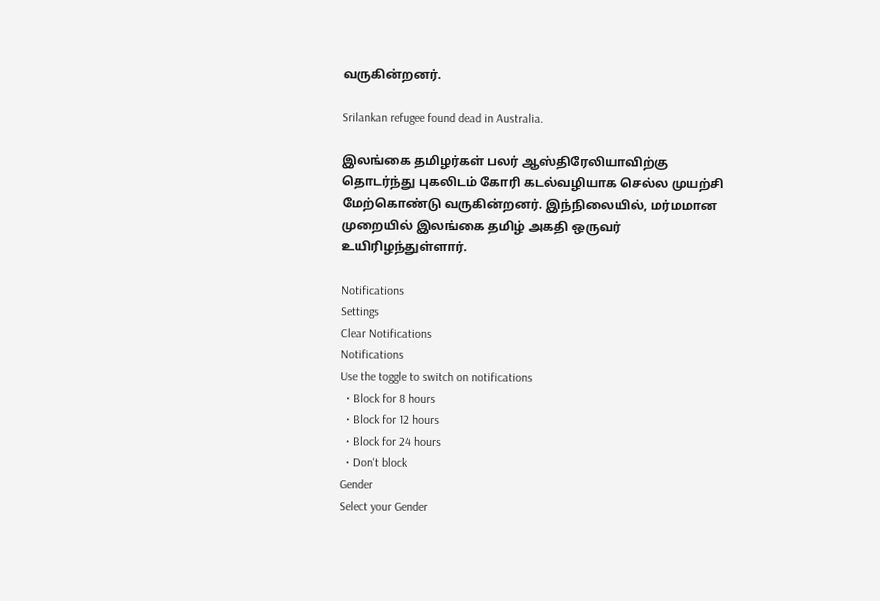வருகின்றனர்.

Srilankan refugee found dead in Australia.

இலங்கை தமிழர்கள் பலர் ஆஸ்திரேலியாவிற்கு தொடர்ந்து புகலிடம் கோரி கடல்வழியாக செல்ல முயற்சி மேற்கொண்டு வருகின்றனர். இந்நிலையில், மர்மமான முறையில் இலங்கை தமிழ் அகதி ஒருவர் உயிரிழந்துள்ளார்.

Notifications
Settings
Clear Notifications
Notifications
Use the toggle to switch on notifications
  • Block for 8 hours
  • Block for 12 hours
  • Block for 24 hours
  • Don't block
Gender
Select your Gender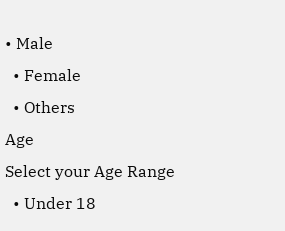• Male
  • Female
  • Others
Age
Select your Age Range
  • Under 18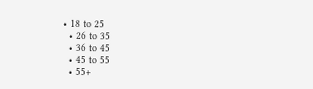• 18 to 25
  • 26 to 35
  • 36 to 45
  • 45 to 55
  • 55+